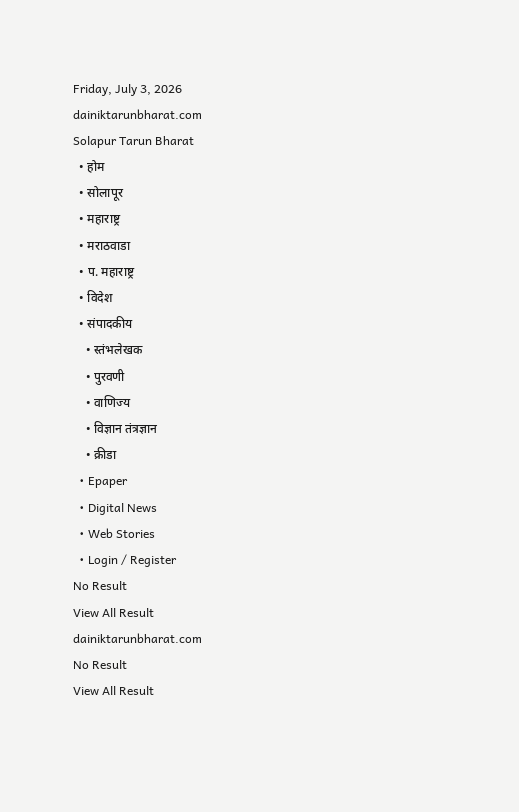Friday, July 3, 2026
dainiktarunbharat.com
Solapur Tarun Bharat
  • होम
  • सोलापूर
  • महाराष्ट्र
  • मराठवाडा
  • प. महाराष्ट्र
  • विदेश
  • संपादकीय
    • स्तंभलेखक
    • पुरवणी
    • वाणिज्य
    • विज्ञान तंत्रज्ञान
    • क्रीडा
  • Epaper
  • Digital News
  • Web Stories
  • Login / Register
No Result
View All Result
dainiktarunbharat.com
No Result
View All Result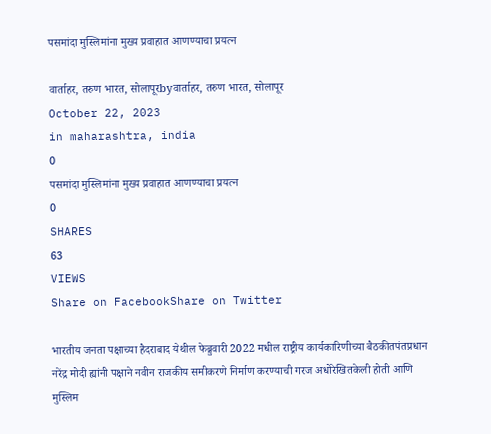पसमांदा मुस्लिमांना मुख्य प्रवाहात आणण्याचा प्रयत्न

वार्ताहर, तरुण भारत, सोलापूरbyवार्ताहर, तरुण भारत, सोलापूर
October 22, 2023
in maharashtra, india
0
पसमांदा मुस्लिमांना मुख्य प्रवाहात आणण्याचा प्रयत्न
0
SHARES
63
VIEWS
Share on FacebookShare on Twitter

भारतीय जनता पक्षाच्या हैदराबाद येथील फेब्रुवारी 2022 मधील राष्ट्रीय कार्यकारिणीच्या बैठकीतपंतप्रधान नरेंद्र मोदी ह्यांनी पक्षाने नवीन राजकीय समीकरणे निर्माण करण्याची गरज अधोरेखितकेली होती आणि मुस्लिम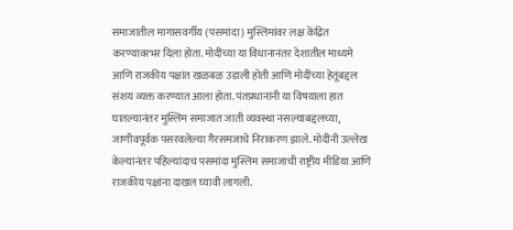समाजातील मागासवर्गीय (पसमांदा) मुस्लिमांवर लक्ष केंद्रित करण्यावरभर दिला होता. मोदींच्या या विधानानंतर देशातील माध्यमे आणि राजकीय पक्षांत खळबळ उडाली होती आणि मोदींच्या हेतूंबद्दल संशय व्यक्त करण्यात आला होता. पंतप्रधानांनी या विषयाला हात घातल्यानंतर मुस्लिम समाजात जाती व्यवस्था नसल्याबद्दलच्या, जाणीवपूर्वक पसरवलेल्या गैरसमजाचे निराकरण झाले. मोदींनी उल्लेख केल्यानंतर पहिल्यांदाच पसमांदा मुस्लिम समाजाची राष्ट्रीय मीडिया आणि राजकीय पक्षांना दाखल घ्यावी लागली.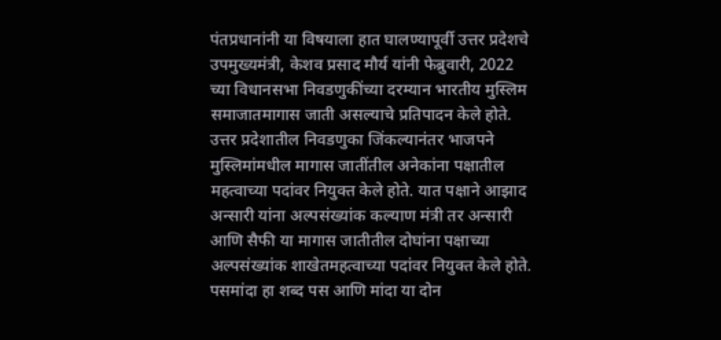पंतप्रधानांनी या विषयाला हात घालण्यापूर्वी उत्तर प्रदेशचे उपमुख्यमंत्री, केशव प्रसाद मौर्य यांनी फेब्रुवारी, 2022 च्या विधानसभा निवडणुकींच्या दरम्यान भारतीय मुस्लिम समाजातमागास जाती असल्याचे प्रतिपादन केले होते. उत्तर प्रदेशातील निवडणुका जिंकल्यानंतर भाजपने मुस्लिमांमधील मागास जातींतील अनेकांना पक्षातील महत्वाच्या पदांवर नियुक्त केले होते. यात पक्षाने आझाद अन्सारी यांना अल्पसंख्यांक कल्याण मंत्री तर अन्सारी आणि सैफी या मागास जातीतील दोघांना पक्षाच्या अल्पसंख्यांक शाखेतमहत्वाच्या पदांवर नियुक्त केले होते. पसमांदा हा शब्द पस आणि मांदा या दोन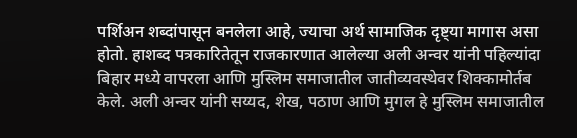पर्शिअन शब्दांपासून बनलेला आहे, ज्याचा अर्थ सामाजिक दृष्ट्या मागास असा होतो. हाशब्द पत्रकारितेतून राजकारणात आलेल्या अली अन्वर यांनी पहिल्यांदा बिहार मध्ये वापरला आणि मुस्लिम समाजातील जातीव्यवस्थेवर शिक्कामोर्तब केले. अली अन्वर यांनी सय्यद, शेख, पठाण आणि मुगल हे मुस्लिम समाजातील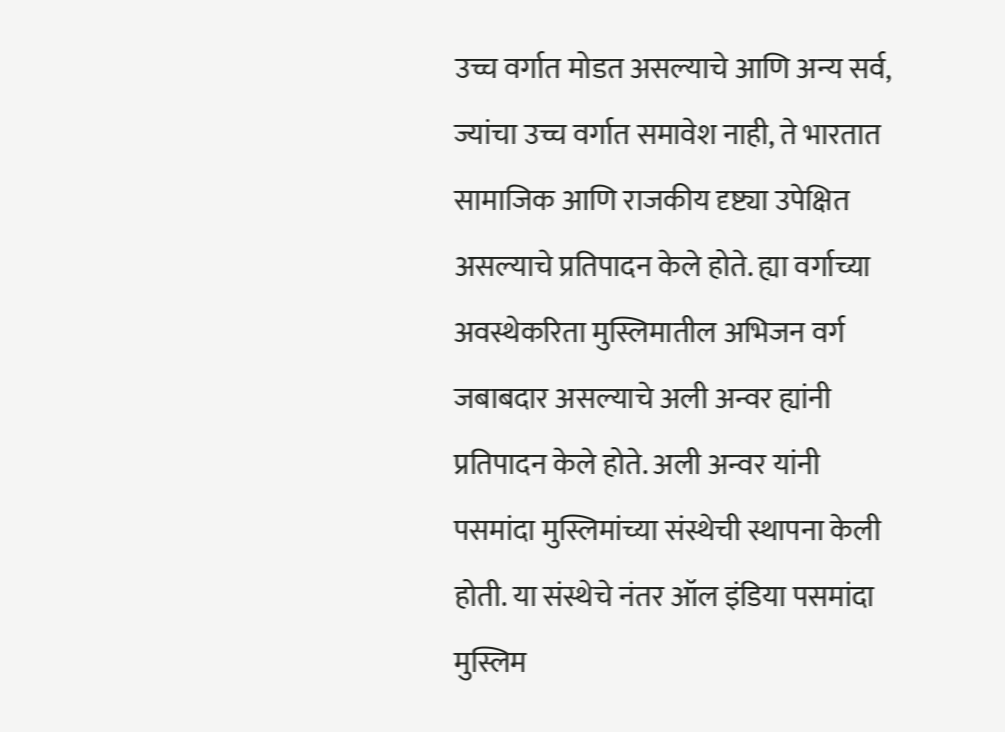उच्च वर्गात मोडत असल्याचे आणि अन्य सर्व, ज्यांचा उच्च वर्गात समावेश नाही, ते भारतात सामाजिक आणि राजकीय दृष्ट्या उपेक्षित असल्याचे प्रतिपादन केले होते. ह्या वर्गाच्या अवस्थेकरिता मुस्लिमातील अभिजन वर्ग जबाबदार असल्याचे अली अन्वर ह्यांनी प्रतिपादन केले होते. अली अन्वर यांनी पसमांदा मुस्लिमांच्या संस्थेची स्थापना केली होती. या संस्थेचे नंतर ऑल इंडिया पसमांदा मुस्लिम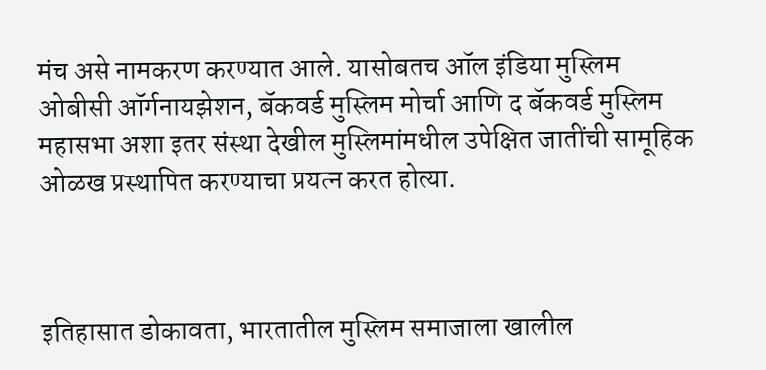मंच असे नामकरण करण्यात आले. यासोबतच ऑल इंडिया मुस्लिम ओबीसी ऑर्गनायझेशन, बॅकवर्ड मुस्लिम मोर्चा आणि द बॅकवर्ड मुस्लिम महासभा अशा इतर संस्था देखील मुस्लिमांमधील उपेक्षित जातींची सामूहिक ओळख प्रस्थापित करण्याचा प्रयत्न करत होत्या.



इतिहासात डोकावता, भारतातील मुस्लिम समाजाला खालील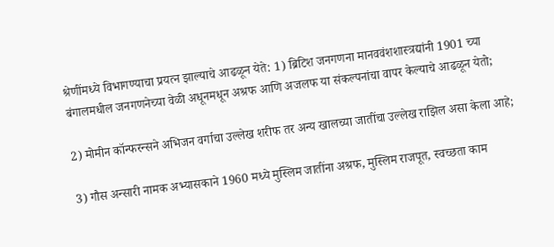श्रेणींमध्ये विभागण्याचा प्रयत्न झाल्याचे आढळून येते: 1) ब्रिटिश जनगणना मानववंशशास्त्रद्यांनी 1901 च्या बंगालमधील जनगणनेच्या वेळी अधूनमधून अश्रफ आणि अजलफ या संकल्पनांचा वापर केल्याचे आढळून येतो;

2) मोमीन कॉन्फरन्सने अभिजन वर्गाचा उल्लेख शरीफ तर अन्य खालच्या जातींचा उल्लेख राझिल असा केला आहे;

3) गौस अन्सारी नामक अभ्यासकाने 1960 मध्ये मुस्लिम जातींना अश्रफ, मुस्लिम राजपूत, स्वच्छता काम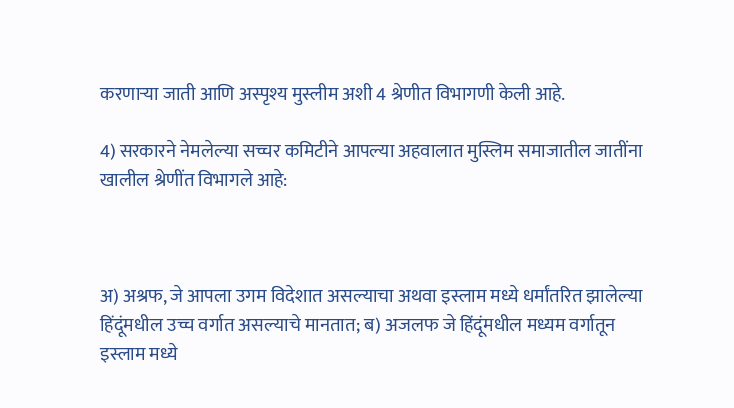करणाऱ्या जाती आणि अस्पृश्य मुस्लीम अशी 4 श्रेणीत विभागणी केली आहे.

4) सरकारने नेमलेल्या सच्चर कमिटीने आपल्या अहवालात मुस्लिम समाजातील जातींना खालील श्रेणींत विभागले आहे:



अ) अश्रफ, जे आपला उगम विदेशात असल्याचा अथवा इस्लाम मध्ये धर्मांतरित झालेल्या हिंदूंमधील उच्च वर्गात असल्याचे मानतात; ब) अजलफ जे हिंदूंमधील मध्यम वर्गातून इस्लाम मध्ये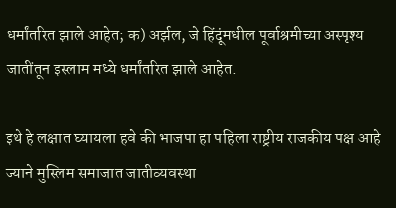धर्मांतरित झाले आहेत; क) अर्झल, जे हिंदूंमधील पूर्वाश्रमीच्या अस्पृश्य जातींतून इस्लाम मध्ये धर्मांतरित झाले आहेत.

इथे हे लक्षात घ्यायला हवे की भाजपा हा पहिला राष्ट्रीय राजकीय पक्ष आहे ज्याने मुस्लिम समाजात जातीव्यवस्था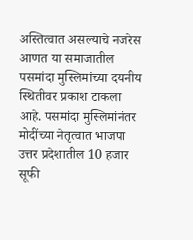अस्तित्वात असल्याचे नजरेस आणत या समाजातील पसमांदा मुस्लिमांच्या दयनीय स्थितीवर प्रकाश टाकला आहे. पसमांदा मुस्लिमांनंतर मोदींच्या नेतृत्वात भाजपा उत्तर प्रदेशातील 10 हजार सूफी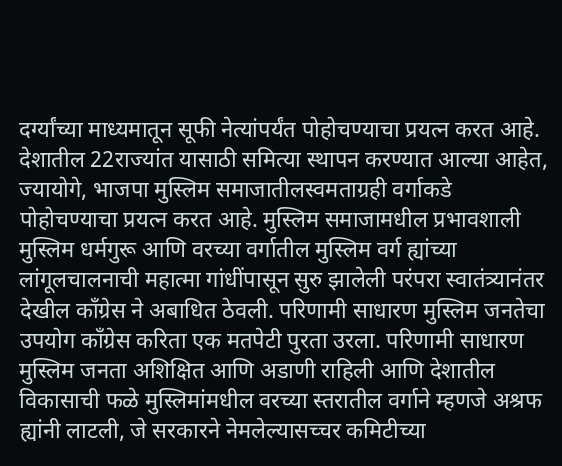दर्ग्यांच्या माध्यमातून सूफी नेत्यांपर्यंत पोहोचण्याचा प्रयत्न करत आहे. देशातील 22राज्यांत यासाठी समित्या स्थापन करण्यात आल्या आहेत, ज्यायोगे, भाजपा मुस्लिम समाजातीलस्वमताग्रही वर्गाकडे पोहोचण्याचा प्रयत्न करत आहे. मुस्लिम समाजामधील प्रभावशाली मुस्लिम धर्मगुरू आणि वरच्या वर्गातील मुस्लिम वर्ग ह्यांच्या लांगूलचालनाची महात्मा गांधींपासून सुरु झालेली परंपरा स्वातंत्र्यानंतर देखील काँग्रेस ने अबाधित ठेवली. परिणामी साधारण मुस्लिम जनतेचा उपयोग काँग्रेस करिता एक मतपेटी पुरता उरला. परिणामी साधारण मुस्लिम जनता अशिक्षित आणि अडाणी राहिली आणि देशातील विकासाची फळे मुस्लिमांमधील वरच्या स्तरातील वर्गाने म्हणजे अश्रफ ह्यांनी लाटली, जे सरकारने नेमलेल्यासच्चर कमिटीच्या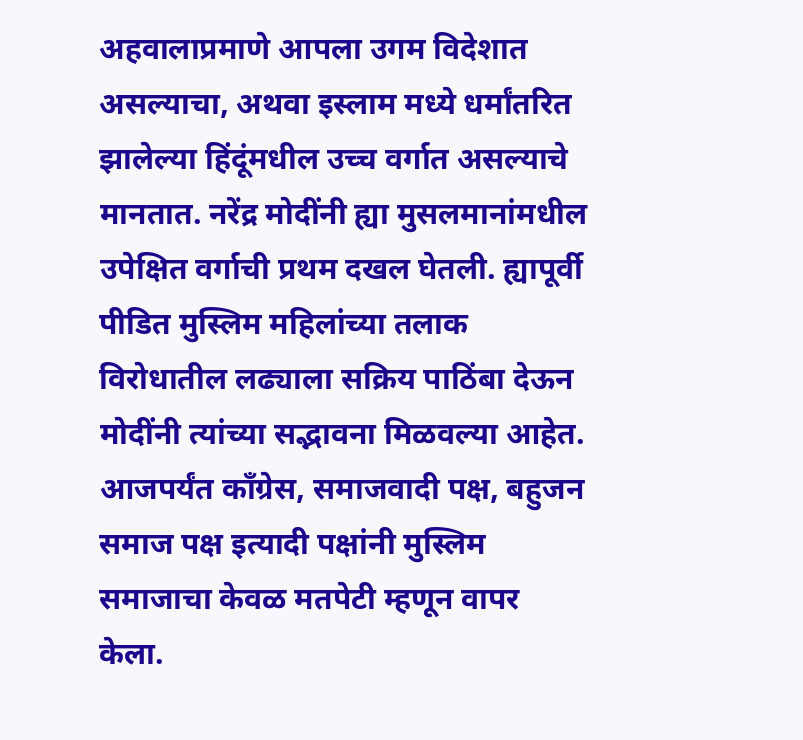अहवालाप्रमाणे आपला उगम विदेशात असल्याचा, अथवा इस्लाम मध्ये धर्मांतरित झालेल्या हिंदूंमधील उच्च वर्गात असल्याचे मानतात. नरेंद्र मोदींनी ह्या मुसलमानांमधील उपेक्षित वर्गाची प्रथम दखल घेतली. ह्यापूर्वी पीडित मुस्लिम महिलांच्या तलाक विरोधातील लढ्याला सक्रिय पाठिंबा देऊन मोदींनी त्यांच्या सद्भावना मिळवल्या आहेत. आजपर्यंत काँग्रेस, समाजवादी पक्ष, बहुजन समाज पक्ष इत्यादी पक्षांनी मुस्लिम समाजाचा केवळ मतपेटी म्हणून वापर केला.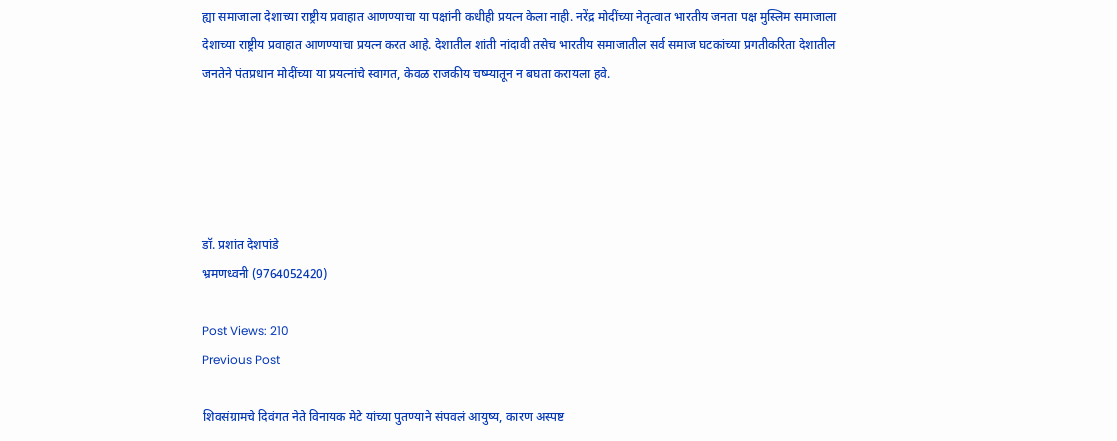ह्या समाजाला देशाच्या राष्ट्रीय प्रवाहात आणण्याचा या पक्षांनी कधीही प्रयत्न केला नाही. नरेंद्र मोदींच्या नेतृत्वात भारतीय जनता पक्ष मुस्लिम समाजाला देशाच्या राष्ट्रीय प्रवाहात आणण्याचा प्रयत्न करत आहे. देशातील शांती नांदावी तसेच भारतीय समाजातील सर्व समाज घटकांच्या प्रगतीकरिता देशातील जनतेने पंतप्रधान मोदींच्या या प्रयत्नांचे स्वागत, केवळ राजकीय चष्म्यातून न बघता करायला हवे.





डॉ. प्रशांत देशपांडे
भ्रमणध्वनी (9764052420)

Post Views: 210
Previous Post

शिवसंग्रामचे दिवंगत नेते विनायक मेटे यांच्या पुतण्याने संपवलं आयुष्य, कारण अस्पष्ट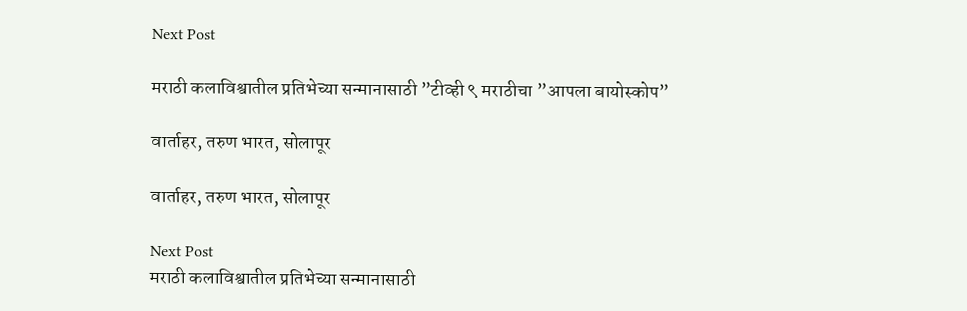Next Post

मराठी कलाविश्वातील प्रतिभेच्या सन्मानासाठी ”टीव्ही ९ मराठीचा ”आपला बायोस्कोप”

वार्ताहर, तरुण भारत, सोलापूर

वार्ताहर, तरुण भारत, सोलापूर

Next Post
मराठी कलाविश्वातील प्रतिभेच्या सन्मानासाठी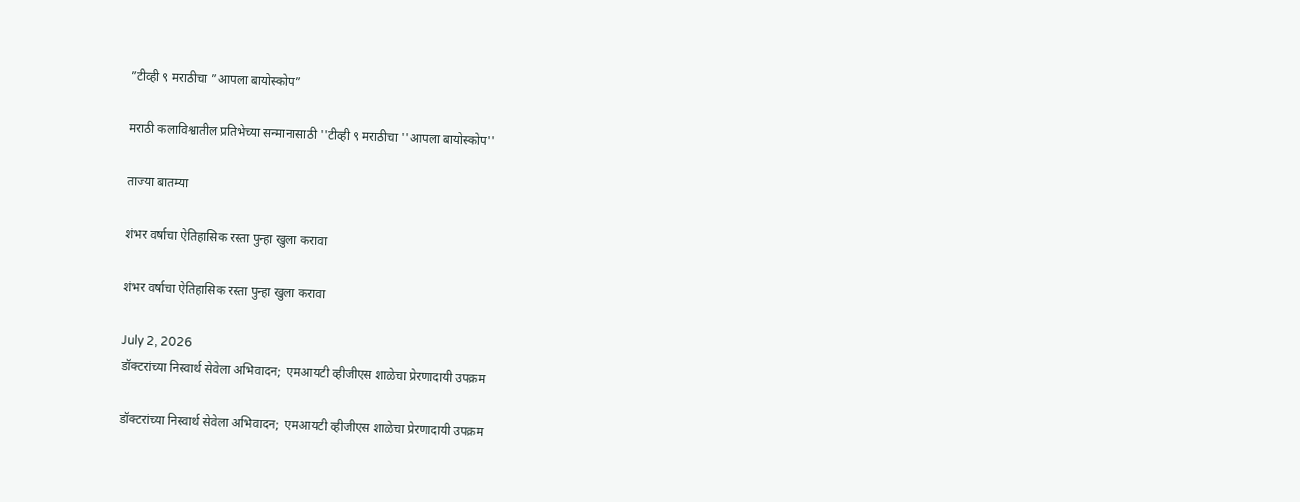”टीव्ही ९ मराठीचा ”आपला बायोस्कोप”

मराठी कलाविश्वातील प्रतिभेच्या सन्मानासाठी ''टीव्ही ९ मराठीचा ''आपला बायोस्कोप''

ताज्या बातम्या

शंभर वर्षाचा ऐतिहासिक रस्ता पुन्हा खुला करावा

शंभर वर्षाचा ऐतिहासिक रस्ता पुन्हा खुला करावा

July 2, 2026
डॉक्टरांच्या निस्वार्थ सेवेला अभिवादन;  एमआयटी व्हीजीएस शाळेचा प्रेरणादायी उपक्रम

डॉक्टरांच्या निस्वार्थ सेवेला अभिवादन;  एमआयटी व्हीजीएस शाळेचा प्रेरणादायी उपक्रम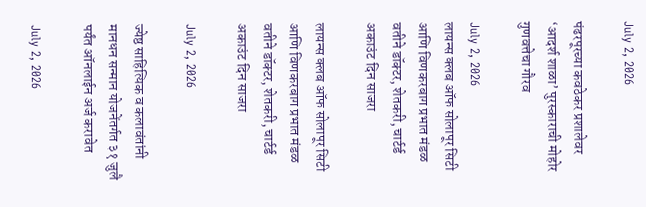July 2, 2026

पंढरपूरच्या कवठेकर प्रशालेवर ‘आदर्श शाळा’ पुरस्काराची मोहोर गुणवत्तेचा गौरव

July 2, 2026
लायन्स क्लब ऑफ सोलापूर सिटी आणि विणकरबाग प्रभात मंडळ वतीने डॉक्टर, शेतकरी, चार्टर्ड अकाउंट दिन साजरा

लायन्स क्लब ऑफ सोलापूर सिटी आणि विणकरबाग प्रभात मंडळ वतीने डॉक्टर, शेतकरी, चार्टर्ड अकाउंट दिन साजरा

July 2, 2026

ज्येष्ठ साहित्यिक व कलावंतांनी मानधन सन्मान योजनेंतर्गत ३१ जुलै पर्यंत ऑनलाईन अर्ज करावेत

July 2, 2026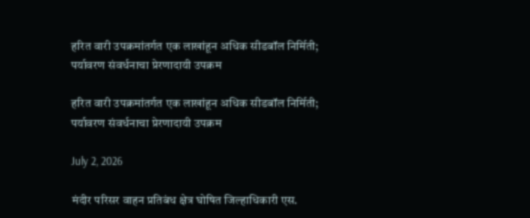हरित वारी उपक्रमांतर्गत एक लाखांहून अधिक सीडबॉल निर्मिती;  पर्यावरण संवर्धनाचा प्रेरणादायी उपक्रम

हरित वारी उपक्रमांतर्गत एक लाखांहून अधिक सीडबॉल निर्मिती;  पर्यावरण संवर्धनाचा प्रेरणादायी उपक्रम

July 2, 2026

मंदीर परिसर वाहन प्रतिबंध क्षेत्र घोषित जिल्हाधिकारी एस.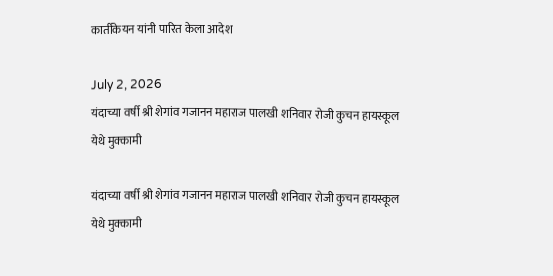कार्तीकेयन यांनी पारित केला आदेश

July 2, 2026
यंदाच्या वर्षी श्री शेगांव गजानन महाराज पालखी शनिवार रोजी कुचन हायस्कूल येथे मुक्कामी

यंदाच्या वर्षी श्री शेगांव गजानन महाराज पालखी शनिवार रोजी कुचन हायस्कूल येथे मुक्कामी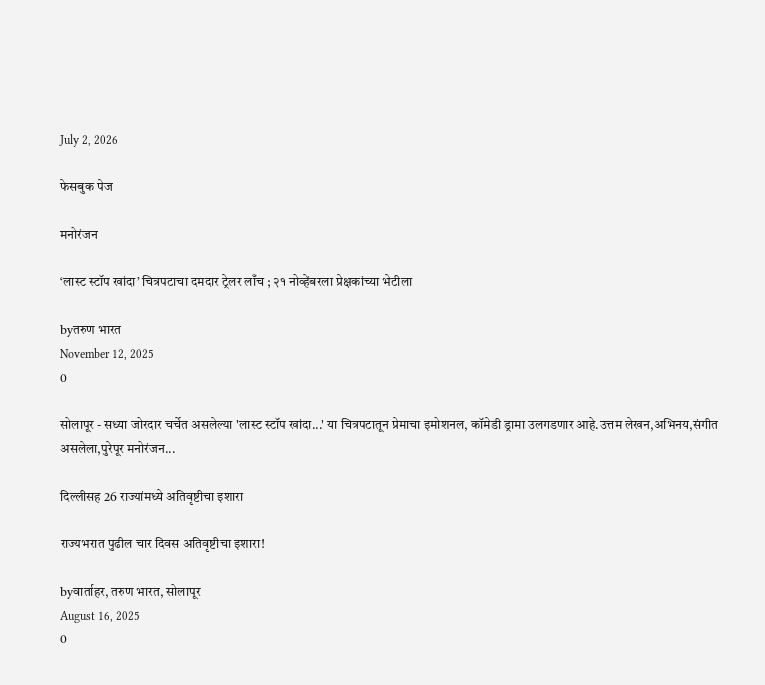July 2, 2026

फेसबुक पेज

मनोरंजन

‘लास्ट स्टॉप खांदा’ चित्रपटाचा दमदार ट्रेलर लाँच ; २१ नोव्हेंबरला प्रेक्षकांच्या भेटीला

byतरुण भारत
November 12, 2025
0

सोलापूर - सध्या जोरदार चर्चेत असलेल्या 'लास्ट स्टॉप खांदा...' या चित्रपटातून प्रेमाचा इमोशनल, कॉमेडी ड्रामा उलगडणार आहे.उत्तम लेखन,अभिनय,संगीत असलेला,पुरेपूर मनोरंजन...

दिल्लीसह 26 राज्यांमध्ये अतिवृष्टीचा इशारा

राज्यभरात पुढील चार दिवस अतिवृष्टीचा इशारा!

byवार्ताहर, तरुण भारत, सोलापूर
August 16, 2025
0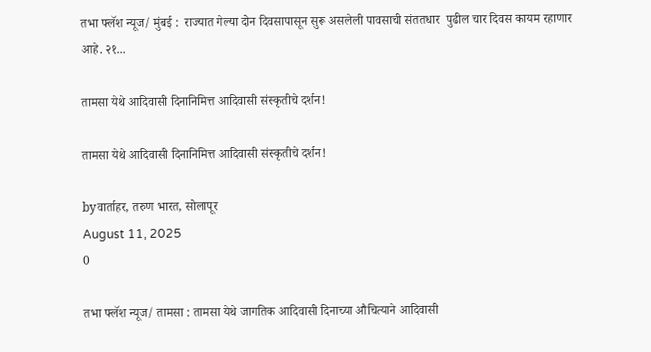तभा फ्लॅश न्यूज/ मुंबई :  राज्यात गेल्या दोन दिवसापासून सुरू असलेली पावसाची संततधार  पुढील चार दिवस कायम रहाणार आहे. २१...

तामसा येथे आदिवासी दिनानिमित्त आदिवासी संस्कृतीचे दर्शन!

तामसा येथे आदिवासी दिनानिमित्त आदिवासी संस्कृतीचे दर्शन!

byवार्ताहर, तरुण भारत, सोलापूर
August 11, 2025
0

तभा फ्लॅश न्यूज/ तामसा : तामसा येथे जागतिक आदिवासी दिनाच्या औचित्याने आदिवासी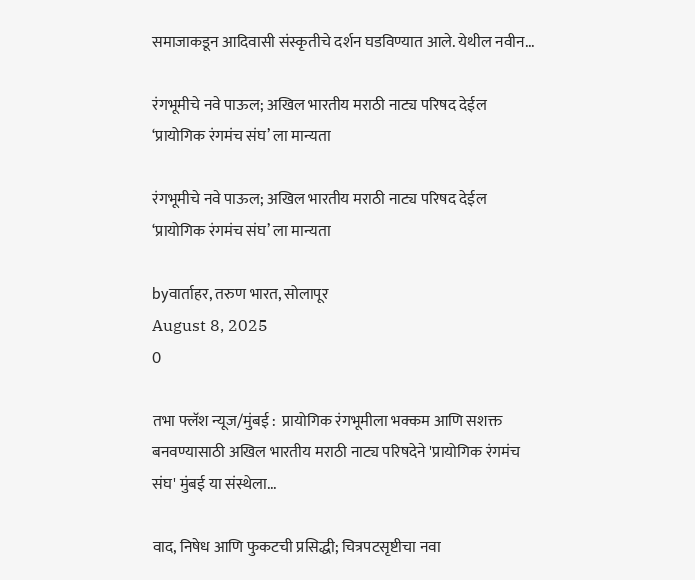समाजाकडून आदिवासी संस्कृतीचे दर्शन घडविण्यात आले. येथील नवीन...

रंगभूमीचे नवे पाऊल; अखिल भारतीय मराठी नाट्य परिषद देईल ‘प्रायोगिक रंगमंच संघ’ ला मान्यता

रंगभूमीचे नवे पाऊल; अखिल भारतीय मराठी नाट्य परिषद देईल ‘प्रायोगिक रंगमंच संघ’ ला मान्यता

byवार्ताहर, तरुण भारत, सोलापूर
August 8, 2025
0

तभा फ्लॅश न्यूज/मुंबई :  प्रायोगिक रंगभूमीला भक्कम आणि सशक्त बनवण्यासाठी अखिल भारतीय मराठी नाट्य परिषदेने 'प्रायोगिक रंगमंच संघ' मुंबई या संस्थेला...

वाद, निषेध आणि फुकटची प्रसिद्धी; चित्रपटसृष्टीचा नवा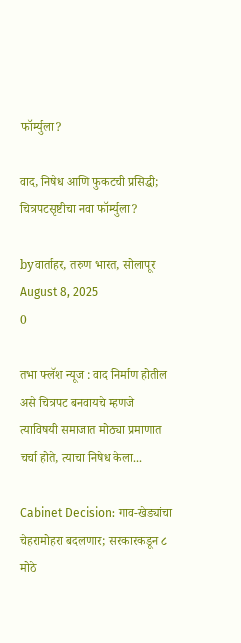फॉर्म्युला?

वाद, निषेध आणि फुकटची प्रसिद्धी; चित्रपटसृष्टीचा नवा फॉर्म्युला?

byवार्ताहर, तरुण भारत, सोलापूर
August 8, 2025
0

तभा फ्लॅश न्यूज : वाद निर्माण होतील असे चित्रपट बनवायचे म्हणजे त्याविषयी समाजात मोठ्या प्रमाणात चर्चा होते, त्याचा निषेध केला...

Cabinet Decision: गाव-खेड्यांचा चेहरामोहरा बदलणार; सरकारकडून ८ मोठे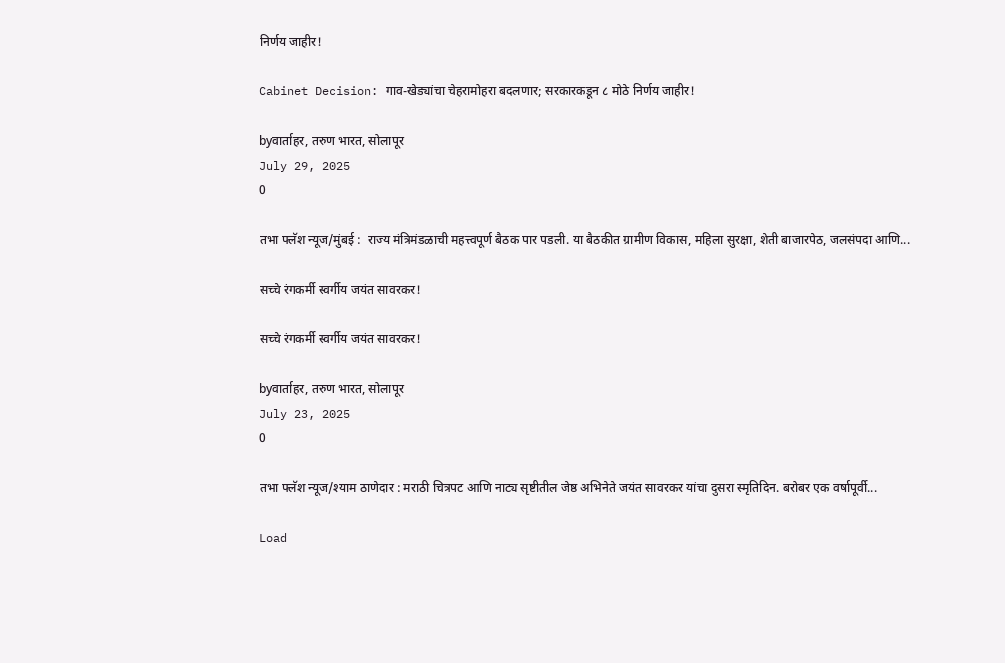निर्णय जाहीर!

Cabinet Decision: गाव-खेड्यांचा चेहरामोहरा बदलणार; सरकारकडून ८ मोठे निर्णय जाहीर!

byवार्ताहर, तरुण भारत, सोलापूर
July 29, 2025
0

तभा फ्लॅश न्यूज/मुंबई :  राज्य मंत्रिमंडळाची महत्त्वपूर्ण बैठक पार पडली. या बैठकीत ग्रामीण विकास, महिला सुरक्षा, शेती बाजारपेठ, जलसंपदा आणि...

सच्चे रंगकर्मी स्वर्गीय जयंत सावरकर!

सच्चे रंगकर्मी स्वर्गीय जयंत सावरकर!

byवार्ताहर, तरुण भारत, सोलापूर
July 23, 2025
0

तभा फ्लॅश न्यूज/श्याम ठाणेदार : मराठी चित्रपट आणि नाट्य सृष्टीतील जेष्ठ अभिनेते जयंत सावरकर यांचा दुसरा स्मृतिदिन. बरोबर एक वर्षापूर्वी...

Load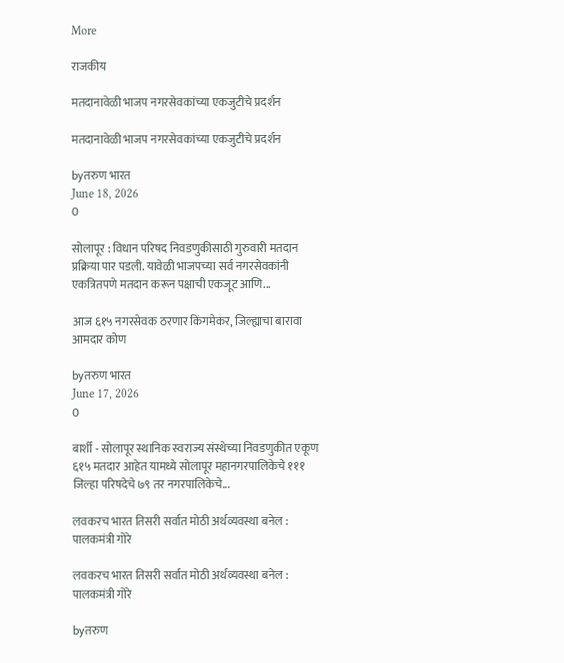More

राजकीय

मतदानावेळी भाजप नगरसेवकांच्या एकजुटीचे प्रदर्शन

मतदानावेळी भाजप नगरसेवकांच्या एकजुटीचे प्रदर्शन

byतरुण भारत
June 18, 2026
0

सोलापूर : विधान परिषद निवडणुकीसाठी गुरुवारी मतदान प्रक्रिया पार पडली. यावेळी भाजपच्या सर्व नगरसेवकांनी एकत्रितपणे मतदान करून पक्षाची एकजूट आणि...

आज ६१५ नगरसेवक ठरणार किंगमेकर, जिल्ह्याचा बारावा आमदार कोण

byतरुण भारत
June 17, 2026
0

बार्शी - सोलापूर स्थानिक स्वराज्य संस्थेच्या निवडणुकीत एकूण ६१५ मतदार आहेत यामध्ये सोलापूर महानगरपालिकेचे १११ जिल्हा परिषदेचे ७९ तर नगरपालिकेचे...

लवकरच भारत तिसरी सर्वात मोठी अर्थव्यवस्था बनेल : पालकमंत्री गोरे

लवकरच भारत तिसरी सर्वात मोठी अर्थव्यवस्था बनेल : पालकमंत्री गोरे

byतरुण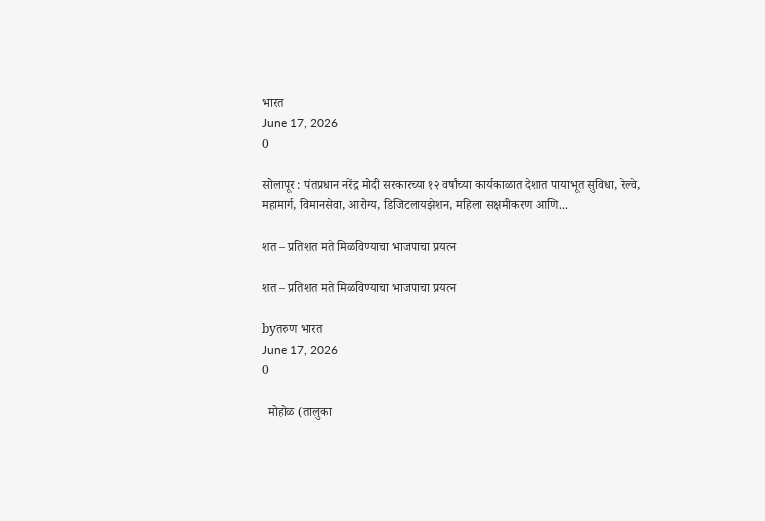भारत
June 17, 2026
0

सोलापूर : पंतप्रधान नरेंद्र मोदी सरकारच्या १२ वर्षांच्या कार्यकाळात देशात पायाभूत सुविधा, रेल्वे, महामार्ग, विमानसेवा, आरोग्य, डिजिटलायझेशन, महिला सक्षमीकरण आणि...

शत – प्रतिशत मते मिळविण्याचा भाजपाचा प्रयत्न

शत – प्रतिशत मते मिळविण्याचा भाजपाचा प्रयत्न

byतरुण भारत
June 17, 2026
0

  मोहोळ (तालुका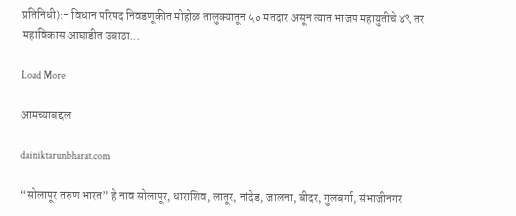प्रतिनिधी):- विधान परिषद निवडणूकीत मोहोळ तालुक्यातून ५० मतदार असून त्यात भाजप महायुतीचे ४९ तर महाविकास आघाडीत उबाठा...

Load More

आमच्याबद्दल

dainiktarunbharat.com

“सोलापूर तरुण भारत” हे नाव सोलापूर, धाराशिव, लातूर, नांदेड, जालना, बीदर, गुलबर्गा, संभाजीनगर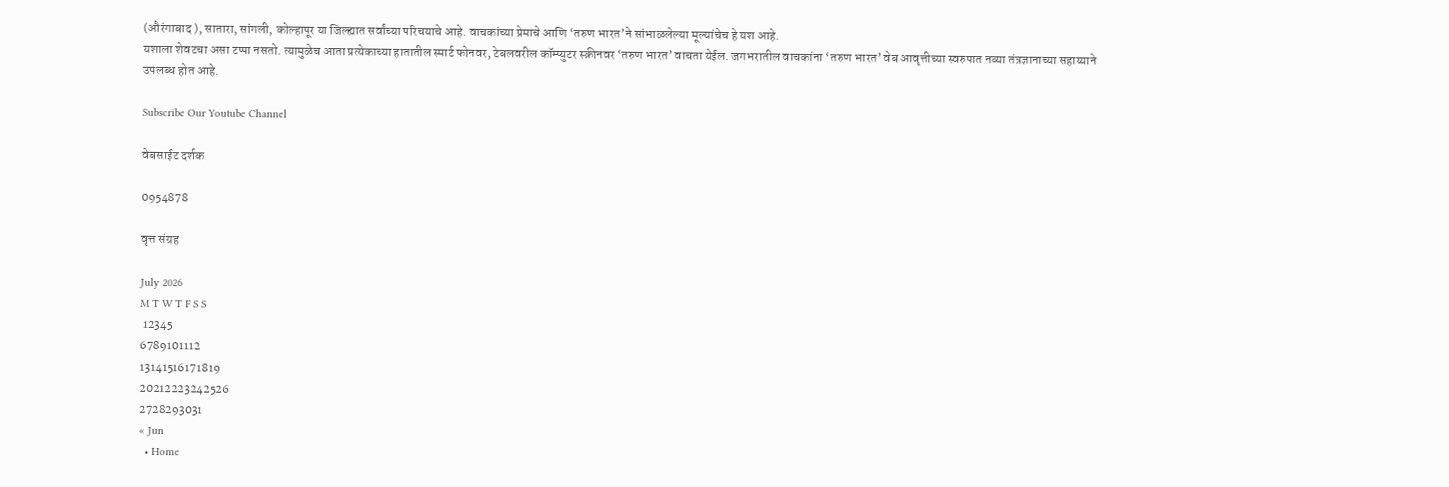(औरंगाबाद ), सातारा, सांगली, कोल्हापूर या जिल्ह्यात सर्वांच्या परिचयाचे आहे. वाचकांच्या प्रेमाचे आणि ‘तरुण भारत’ने सांभाळलेल्या मूल्यांचेच हे यश आहे.
यशाला शेवटचा असा टप्पा नसतो. त्यामुळेच आता प्रत्येकाच्या हातातील स्मार्ट फोनवर, टेबलवरील कॉम्प्युटर स्क्रीनवर ‘तरुण भारत’ वाचता येईल. जगभरातील वाचकांना ‘तरुण भारत’ वेब आवृत्तीच्या स्वरुपात नव्या तंत्रज्ञानाच्या सहाय्याने उपलब्ध होत आहे.

Subscribe Our Youtube Channel

वेबसाईट दर्शक

0954878

वृत्त संग्रह

July 2026
M T W T F S S
 12345
6789101112
13141516171819
20212223242526
2728293031
« Jun
  • Home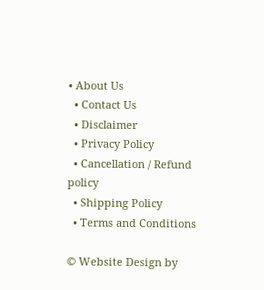• About Us
  • Contact Us
  • Disclaimer
  • Privacy Policy
  • Cancellation / Refund policy
  • Shipping Policy
  • Terms and Conditions

© Website Design by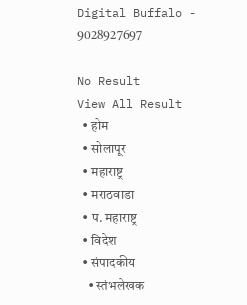Digital Buffalo - 9028927697

No Result
View All Result
  • होम
  • सोलापूर
  • महाराष्ट्र
  • मराठवाडा
  • प. महाराष्ट्र
  • विदेश
  • संपादकीय
    • स्तंभलेखक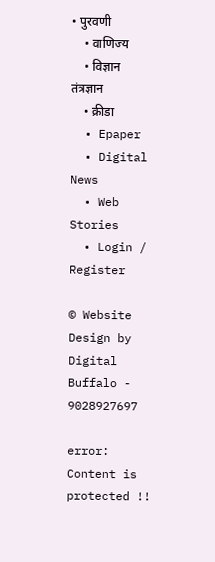• पुरवणी
    • वाणिज्य
    • विज्ञान तंत्रज्ञान
    • क्रीडा
  • Epaper
  • Digital News
  • Web Stories
  • Login / Register

© Website Design by Digital Buffalo - 9028927697

error: Content is protected !!